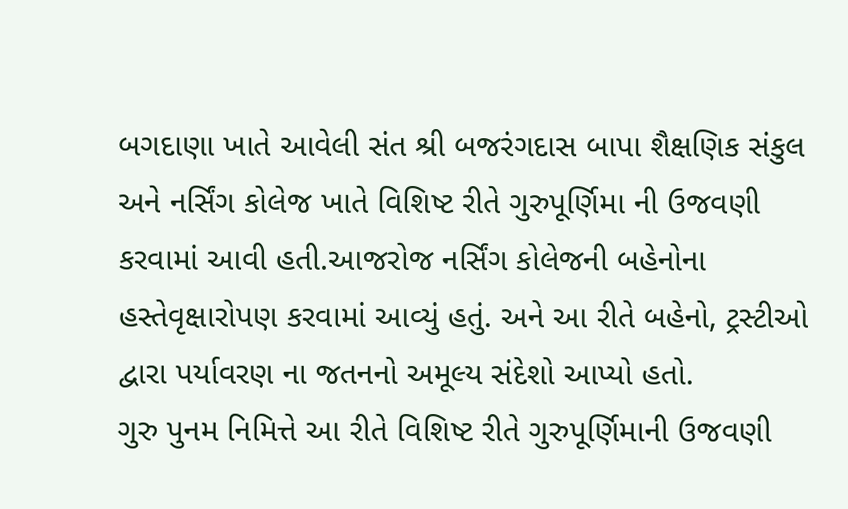બગદાણા ખાતે આવેલી સંત શ્રી બજરંગદાસ બાપા શૈક્ષણિક સંકુલ અને નર્સિંગ કોલેજ ખાતે વિશિષ્ટ રીતે ગુરુપૂર્ણિમા ની ઉજવણી કરવામાં આવી હતી.આજરોજ નર્સિંગ કોલેજની બહેનોના હસ્તેવૃક્ષારોપણ કરવામાં આવ્યું હતું. અને આ રીતે બહેનો, ટ્રસ્ટીઓ દ્વારા પર્યાવરણ ના જતનનો અમૂલ્ય સંદેશો આપ્યો હતો.
ગુરુ પુનમ નિમિત્તે આ રીતે વિશિષ્ટ રીતે ગુરુપૂર્ણિમાની ઉજવણી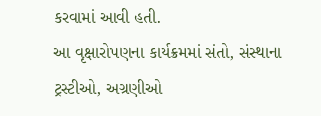કરવામાં આવી હતી.
આ વૃક્ષારોપણના કાર્યક્રમમાં સંતો, સંસ્થાના ટ્રસ્ટીઓ, અગ્રણીઓ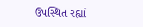ઉપસ્થિત રહ્યાં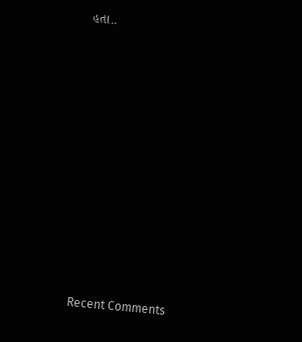હતા..
















Recent Comments